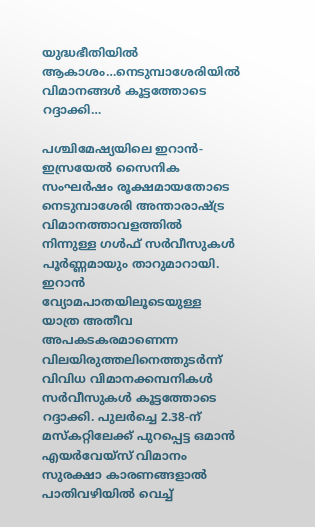യുദ്ധഭീതിയിൽ ആകാശം…നെടുമ്പാശേരിയിൽ വിമാനങ്ങൾ കൂട്ടത്തോടെ റദ്ദാക്കി…

പശ്ചിമേഷ്യയിലെ ഇറാൻ-ഇസ്രയേൽ സൈനിക സംഘർഷം രൂക്ഷമായതോടെ നെടുമ്പാശേരി അന്താരാഷ്ട്ര വിമാനത്താവളത്തിൽ നിന്നുള്ള ഗൾഫ് സർവീസുകൾ പൂർണ്ണമായും താറുമാറായി. ഇറാൻ വ്യോമപാതയിലൂടെയുള്ള യാത്ര അതീവ അപകടകരമാണെന്ന വിലയിരുത്തലിനെത്തുടർന്ന് വിവിധ വിമാനക്കമ്പനികൾ സർവീസുകൾ കൂട്ടത്തോടെ റദ്ദാക്കി. പുലർച്ചെ 2.38-ന് മസ്കറ്റിലേക്ക് പുറപ്പെട്ട ഒമാൻ എയർവേയ്സ് വിമാനം സുരക്ഷാ കാരണങ്ങളാൽ പാതിവഴിയിൽ വെച്ച്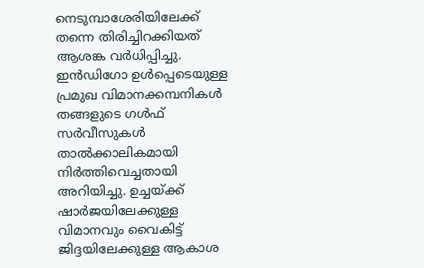നെടുമ്പാശേരിയിലേക്ക് തന്നെ തിരിച്ചിറക്കിയത് ആശങ്ക വർധിപ്പിച്ചു.
ഇൻഡിഗോ ഉൾപ്പെടെയുള്ള പ്രമുഖ വിമാനക്കമ്പനികൾ തങ്ങളുടെ ഗൾഫ് സർവീസുകൾ താൽക്കാലികമായി നിർത്തിവെച്ചതായി അറിയിച്ചു. ഉച്ചയ്ക്ക് ഷാർജയിലേക്കുള്ള വിമാനവും വൈകിട്ട് ജിദ്ദയിലേക്കുള്ള ആകാശ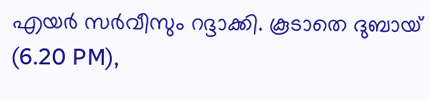എയർ സർവീസും റദ്ദാക്കി. കൂടാതെ ദുബായ് (6.20 PM),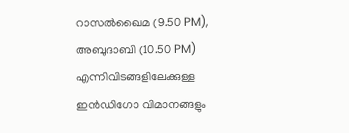റാസൽഖൈമ (9.50 PM), അബുദാബി (10.50 PM) എന്നിവിടങ്ങളിലേക്കുള്ള ഇൻഡിഗോ വിമാനങ്ങളും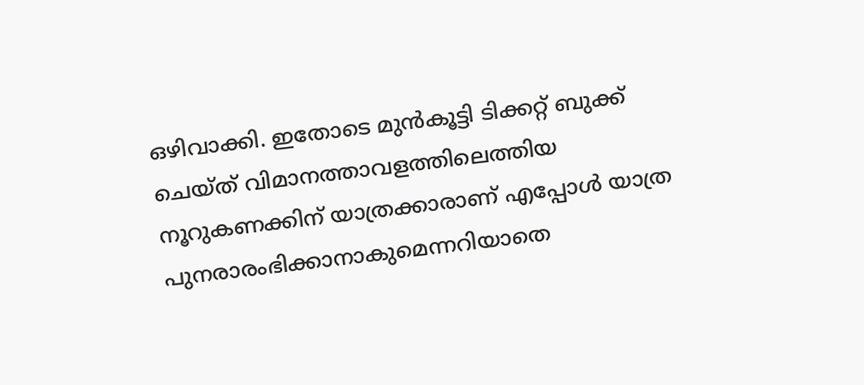ഒഴിവാക്കി. ഇതോടെ മുൻകൂട്ടി ടിക്കറ്റ് ബുക്ക് ചെയ്ത് വിമാനത്താവളത്തിലെത്തിയ നൂറുകണക്കിന് യാത്രക്കാരാണ് എപ്പോൾ യാത്ര പുനരാരംഭിക്കാനാകുമെന്നറിയാതെ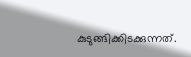കുടുങ്ങിക്കിടക്കുന്നത്.